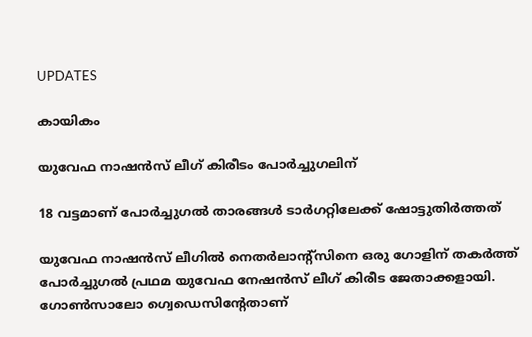UPDATES

കായികം

യുവേഫ നാഷന്‍സ് ലീഗ് കിരീടം പോര്‍ച്ചുഗലിന്

18 വട്ടമാണ് പോര്‍ച്ചുഗല്‍ താരങ്ങള്‍ ടാര്‍ഗറ്റിലേക്ക് ഷോട്ടുതിര്‍ത്തത്

യുവേഫ നാഷന്‍സ് ലീഗില്‍ നെതര്‍ലാന്റ്‌സിനെ ഒരു ഗോളിന് തകര്‍ത്ത് പോര്‍ച്ചുഗല്‍ പ്രഥമ യുവേഫ നേഷന്‍സ് ലീഗ് കിരീട ജേതാക്കളായി. ഗോണ്‍സാലോ ഗ്വെഡെസിന്റേതാണ്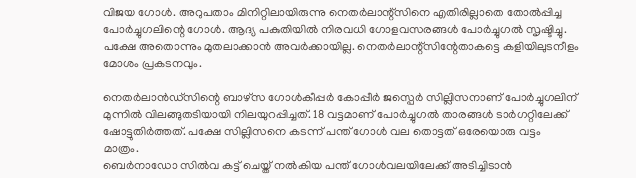വിജയ ഗോള്‍. അറുപതാം മിനിറ്റിലായിരുന്നു നെതര്‍ലാന്റ്‌സിനെ എതിരില്ലാതെ തോല്‍പ്പിച്ച പോര്‍ച്ചുഗലിന്റെ ഗോള്‍. ആദ്യ പകുതിയില്‍ നിരവധി ഗോളവസരങ്ങള്‍ പോര്‍ച്ചുഗല്‍ സൃഷ്ടിച്ചു. പക്ഷേ അതൊന്നും മുതലാക്കാന്‍ അവര്‍ക്കായില്ല. നെതര്‍ലാന്റ്‌സിന്റേതാകട്ടെ കളിയിലുടനീളം മോശം പ്രകടനവും.

നെതര്‍ലാന്‍ഡ്സിന്റെ ബാഴ്സ ഗോള്‍കീപ്പര്‍ കോപ്പീര്‍ ജസ്പെര്‍ സില്ലിസനാണ് പോര്‍ച്ചുഗലിന് മുന്നില്‍ വിലങ്ങുതടിയായി നിലയുറപ്പിച്ചത്. 18 വട്ടമാണ് പോര്‍ച്ചുഗല്‍ താരങ്ങള്‍ ടാര്‍ഗറ്റിലേക്ക് ഷോട്ടുതിര്‍ത്തത്. പക്ഷേ സില്ലിസനെ കടന്ന് പന്ത് ഗോള്‍ വല തൊട്ടത് ഒരേയൊരു വട്ടം മാത്രം.
ബെര്‍നാഡോ സില്‍വ കട്ട് ചെയ്ത് നല്‍കിയ പന്ത് ഗോള്‍വലയിലേക്ക് അടിച്ചിടാന്‍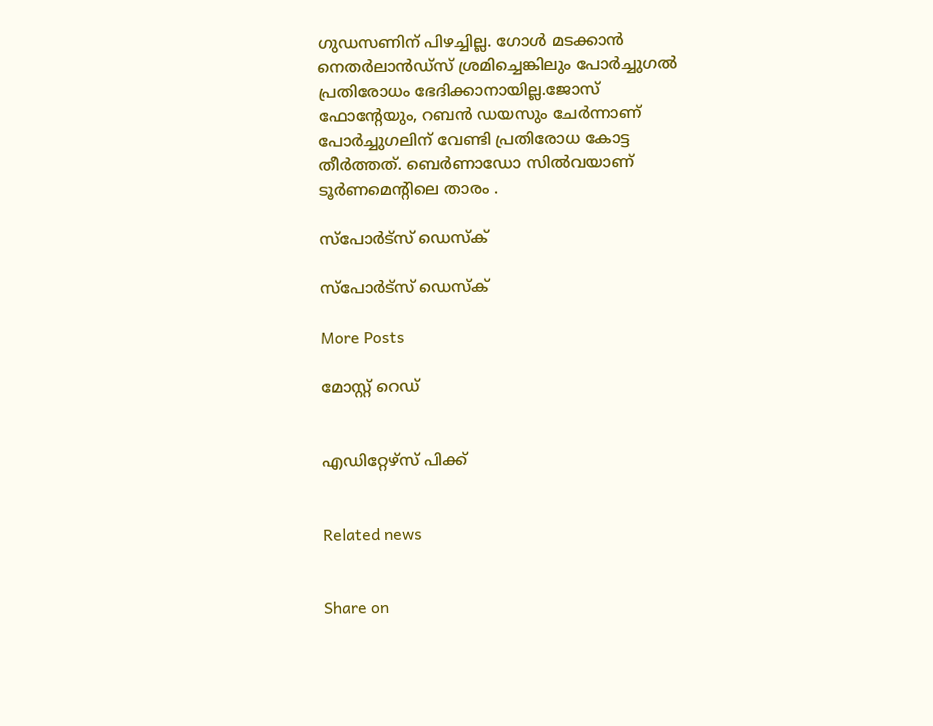ഗുഡസണിന് പിഴച്ചില്ല. ഗോള്‍ മടക്കാന്‍ നെതര്‍ലാന്‍ഡ്സ് ശ്രമിച്ചെങ്കിലും പോര്‍ച്ചുഗല്‍ പ്രതിരോധം ഭേദിക്കാനായില്ല.ജോസ് ഫോന്റേയും, റബന്‍ ഡയസും ചേര്‍ന്നാണ് പോര്‍ച്ചുഗലിന് വേണ്ടി പ്രതിരോധ കോട്ട തീര്‍ത്തത്. ബെര്‍ണാഡോ സില്‍വയാണ് ടൂര്‍ണമെന്റിലെ താരം .

സ്‌പോര്‍ട്‌സ് ഡെസ്‌ക്‌

സ്‌പോര്‍ട്‌സ് ഡെസ്‌ക്‌

More Posts

മോസ്റ്റ് റെഡ്


എഡിറ്റേഴ്സ് പിക്ക്


Related news


Share on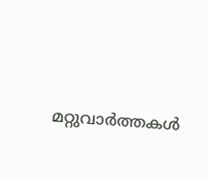മറ്റുവാര്‍ത്തകള്‍